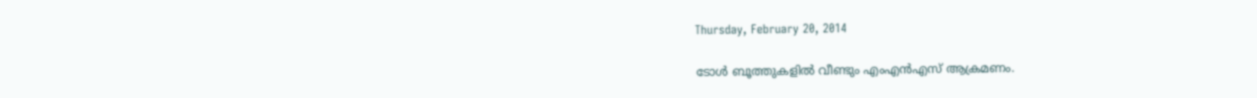Thursday, February 20, 2014

ടോള്‍ ബൂത്തുകളില്‍ വീണ്ടും എംഎന്‍എസ് ആക്രമണം.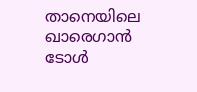താനെയിലെ ഖാരെഗാന്‍ ടോള്‍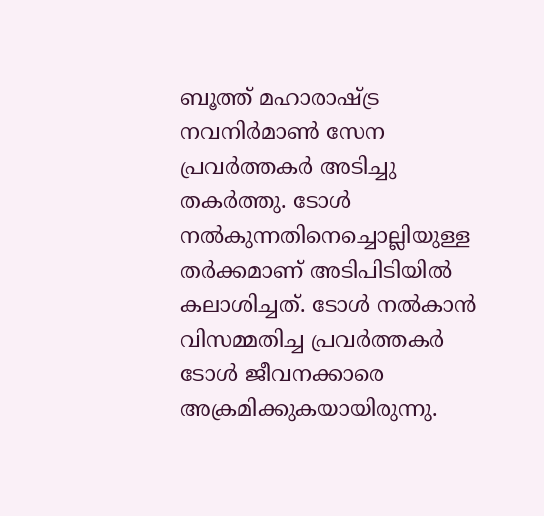ബൂത്ത് മഹാരാഷ്ട്ര നവനിര്‍മാണ്‍ സേന പ്രവര്‍ത്തകര്‍ അടിച്ചു തകര്‍ത്തു. ടോള്‍ നല്‍കുന്നതിനെച്ചൊല്ലിയുള്ള തര്‍ക്കമാണ് അടിപിടിയില്‍ കലാശിച്ചത്. ടോള്‍ നല്‍കാന്‍ വിസമ്മതിച്ച പ്രവര്‍ത്തകര്‍ ടോള്‍ ജീവനക്കാരെ അക്രമിക്കുകയായിരുന്നു.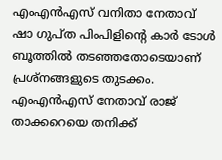എംഎന്‍എസ് വനിതാ നേതാവ് ഷാ ഗുപ്ത പിംപിളിന്റെ കാര്‍ ടോള്‍ ബൂത്തില്‍ തടഞ്ഞതോടെയാണ് പ്രശ്‌നങ്ങളുടെ തുടക്കം. എംഎന്‍എസ് നേതാവ് രാജ് താക്കറെയെ തനിക്ക്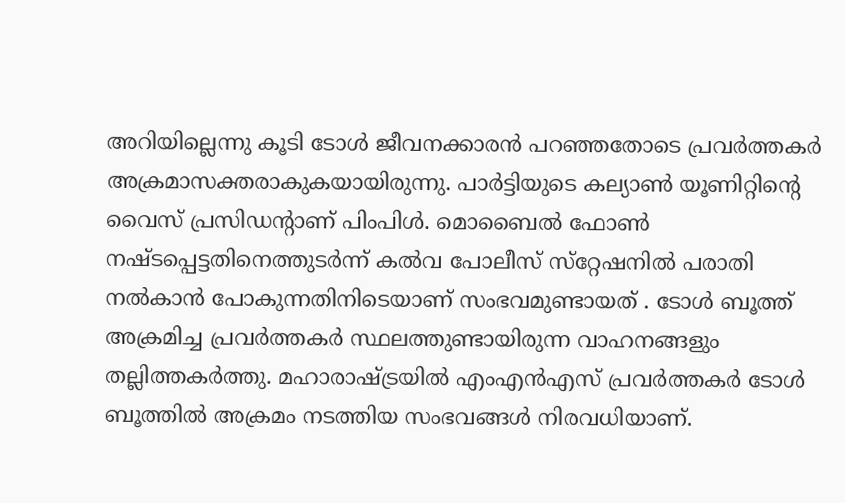അറിയില്ലെന്നു കൂടി ടോള്‍ ജീവനക്കാരന്‍ പറഞ്ഞതോടെ പ്രവര്‍ത്തകര്‍ അക്രമാസക്തരാകുകയായിരുന്നു. പാര്‍ട്ടിയുടെ കല്യാണ്‍ യൂണിറ്റിന്റെ വൈസ് പ്രസിഡന്റാണ് പിംപിള്‍. മൊബൈല്‍ ഫോണ്‍ നഷ്ടപ്പെട്ടതിനെത്തുടര്‍ന്ന് കല്‍വ പോലീസ് സ്‌റ്റേഷനില്‍ പരാതി നല്‍കാന്‍ പോകുന്നതിനിടെയാണ് സംഭവമുണ്ടായത് . ടോള്‍ ബൂത്ത് അക്രമിച്ച പ്രവര്‍ത്തകര്‍ സ്ഥലത്തുണ്ടായിരുന്ന വാഹനങ്ങളും തല്ലിത്തകര്‍ത്തു. മഹാരാഷ്ട്രയില്‍ എംഎന്‍എസ് പ്രവര്‍ത്തകര്‍ ടോള്‍ ബൂത്തില്‍ അക്രമം നടത്തിയ സംഭവങ്ങള്‍ നിരവധിയാണ്.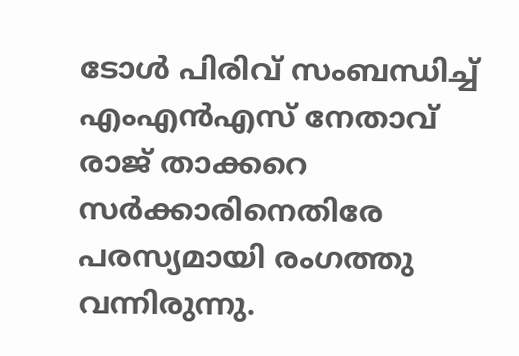ടോള്‍ പിരിവ് സംബന്ധിച്ച് എംഎന്‍എസ് നേതാവ് രാജ് താക്കറെ സര്‍ക്കാരിനെതിരേ പരസ്യമായി രംഗത്തു വന്നിരുന്നു.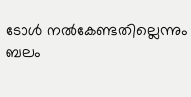ടോള്‍ നല്‍കേണ്ടതില്ലെന്നും ബലം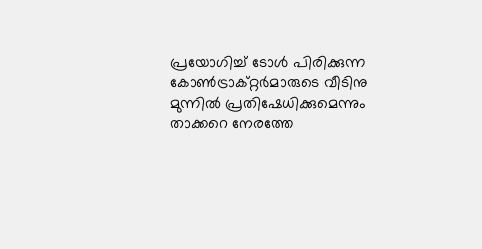പ്രയോഗിച്ച് ടോള്‍ പിരിക്കുന്ന കോണ്‍ട്രാക്റ്റര്‍മാരുടെ വീടിനു മുന്നില്‍ പ്രതിഷേധിക്കുമെന്നും താക്കറെ നേരത്തേ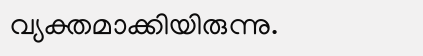വ്യക്തമാക്കിയിരുന്നു.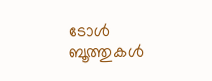ടോള്‍ ബൂത്തുകള്‍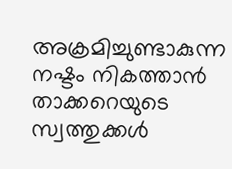അക്രമിച്ചുണ്ടാകുന്ന നഷ്ടം നികത്താന്‍ താക്കറെയുടെ സ്വത്തുക്കള്‍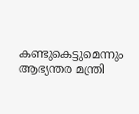കണ്ടുകെട്ടുമെന്നും ആഭ്യന്തര മന്ത്രി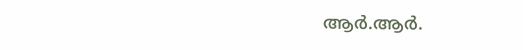ആര്‍.ആര്‍.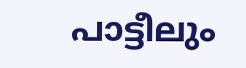പാട്ടീലും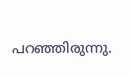പറഞ്ഞിരുന്നു.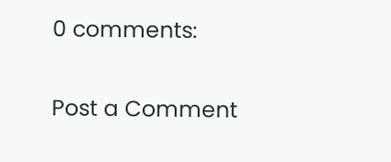0 comments:

Post a Comment